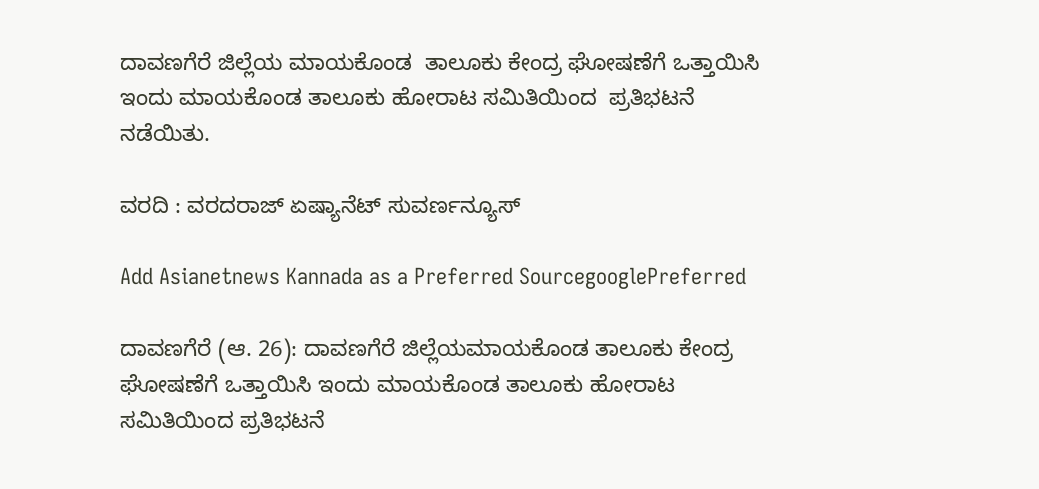ದಾವಣಗೆರೆ ಜಿಲ್ಲೆಯ ಮಾಯಕೊಂಡ  ತಾಲೂಕು ಕೇಂದ್ರ ಘೋಷಣೆಗೆ ಒತ್ತಾಯಿಸಿ  ಇಂದು ಮಾಯಕೊಂಡ ತಾಲೂಕು ಹೋರಾಟ ಸಮಿತಿಯಿಂದ  ಪ್ರತಿಭಟನೆ ನಡೆಯಿತು.

ವರದಿ : ವರದರಾಜ್ ಏಷ್ಯಾನೆಟ್ ಸುವರ್ಣನ್ಯೂಸ್

Add Asianetnews Kannada as a Preferred SourcegooglePreferred

ದಾವಣಗೆರೆ (ಆ. 26): ದಾವಣಗೆರೆ ಜಿಲ್ಲೆಯಮಾಯಕೊಂಡ ತಾಲೂಕು ಕೇಂದ್ರ ಘೋಷಣೆಗೆ ಒತ್ತಾಯಿಸಿ ಇಂದು ಮಾಯಕೊಂಡ ತಾಲೂಕು ಹೋರಾಟ ಸಮಿತಿಯಿಂದ ಪ್ರತಿಭಟನೆ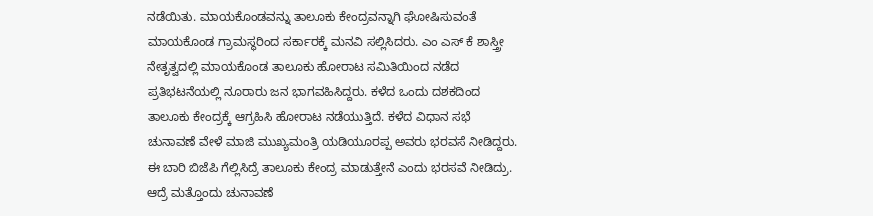ನಡೆಯಿತು. ಮಾಯಕೊಂಡವನ್ನು ತಾಲೂಕು ಕೇಂದ್ರವನ್ನಾಗಿ ಘೋಷಿಸುವಂತೆ ಮಾಯಕೊಂಡ ಗ್ರಾಮಸ್ಥರಿಂದ ಸರ್ಕಾರಕ್ಕೆ ಮನವಿ ಸಲ್ಲಿಸಿದರು. ಎಂ ಎಸ್ ಕೆ ಶಾಸ್ತ್ರೀ ನೇತೃತ್ವದಲ್ಲಿ ಮಾಯಕೊಂಡ ತಾಲೂಕು ಹೋರಾಟ ಸಮಿತಿಯಿಂದ ನಡೆದ ಪ್ರತಿಭಟನೆಯಲ್ಲಿ ನೂರಾರು ಜನ ಭಾಗವಹಿಸಿದ್ದರು‌. ಕಳೆದ ಒಂದು ದಶಕದಿಂದ ತಾಲೂಕು ಕೇಂದ್ರಕ್ಕೆ ಆಗ್ರಹಿಸಿ ಹೋರಾಟ ನಡೆಯುತ್ತಿದೆ. ಕಳೆದ ವಿಧಾನ ಸಭೆ ಚುನಾವಣೆ ವೇಳೆ ಮಾಜಿ ಮುಖ್ಯಮಂತ್ರಿ ಯಡಿಯೂರಪ್ಪ ಅವರು ಭರವಸೆ ನೀಡಿದ್ದರು. ಈ ಬಾರಿ ಬಿಜೆಪಿ ಗೆಲ್ಲಿಸಿದ್ರೆ ತಾಲೂಕು ಕೇಂದ್ರ ಮಾಡುತ್ತೇನೆ ಎಂದು ಭರಸವೆ ನೀಡಿದ್ರು‌. ಆದ್ರೆ ಮತ್ತೊಂದು ಚುನಾವಣೆ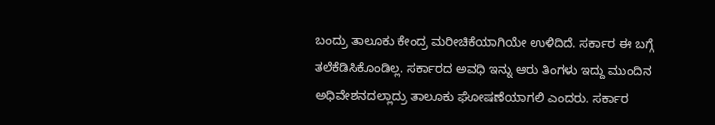ಬಂದ್ರು ತಾಲೂಕು ಕೇಂದ್ರ ಮರೀಚಿಕೆಯಾಗಿಯೇ ಉಳಿದಿದೆ. ಸರ್ಕಾರ ಈ ಬಗ್ಗೆ ತಲೆಕೆಡಿಸಿಕೊಂಡಿಲ್ಲ. ಸರ್ಕಾರದ ಅವಧಿ ಇನ್ನು ಆರು ತಿಂಗಳು ಇದ್ದು ಮುಂದಿನ ಅಧಿವೇಶನದಲ್ಲಾದ್ರು ತಾಲೂಕು ಘೋಷಣೆಯಾಗಲಿ ಎಂದರು. ಸರ್ಕಾರ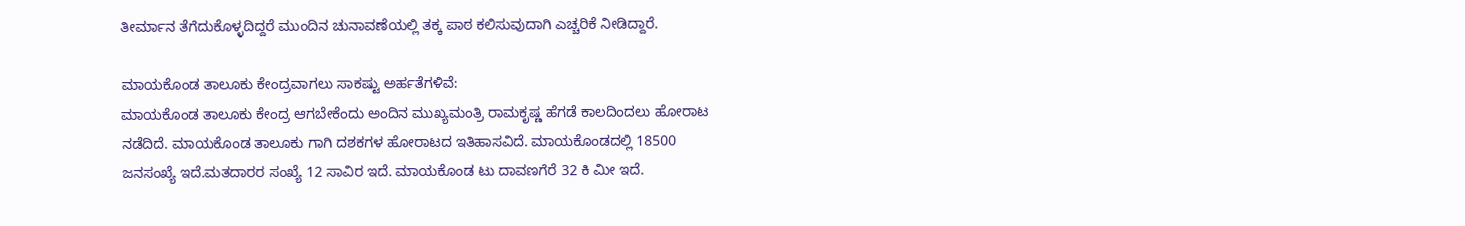ತೀರ್ಮಾನ ತೆಗೆದುಕೊಳ್ಳದಿದ್ದರೆ ಮುಂದಿನ ಚುನಾವಣೆಯಲ್ಲಿ ತಕ್ಕ ಪಾಠ ಕಲಿಸುವುದಾಗಿ ಎಚ್ಚರಿಕೆ ನೀಡಿದ್ದಾರೆ.

ಮಾಯಕೊಂಡ ತಾಲೂಕು ಕೇಂದ್ರವಾಗಲು ಸಾಕಷ್ಟು ಅರ್ಹತೆಗಳಿವೆ:
ಮಾಯಕೊಂಡ ತಾಲೂಕು ಕೇಂದ್ರ ಆಗಬೇಕೆಂದು ಅಂದಿನ ಮುಖ್ಯಮಂತ್ರಿ ರಾಮಕೃಷ್ಣ ಹೆಗಡೆ ಕಾಲದಿಂದಲು ಹೋರಾಟ ನಡೆದಿದೆ. ಮಾಯಕೊಂಡ ತಾಲೂಕು ಗಾಗಿ ದಶಕಗಳ‌ ಹೋರಾಟದ ಇತಿಹಾಸವಿದೆ. ಮಾಯಕೊಂಡದಲ್ಲಿ 18500 ಜನಸಂಖ್ಯೆ ಇದೆ.ಮತದಾರರ ಸಂಖ್ಯೆ 12 ಸಾವಿರ ಇದೆ. ಮಾಯಕೊಂಡ ಟು ದಾವಣಗೆರೆ 32 ಕಿ ಮೀ ಇದೆ.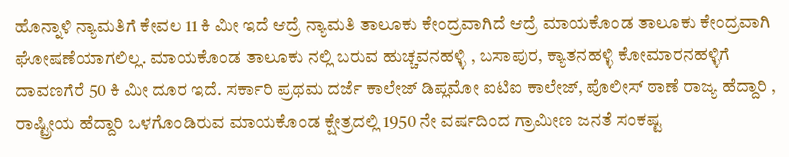ಹೊನ್ನಾಳಿ ನ್ಯಾಮತಿಗೆ ಕೇವಲ 11 ಕಿ ಮೀ ಇದೆ ಆದ್ರೆ ನ್ಯಾಮತಿ ತಾಲೂಕು ಕೇಂದ್ರವಾಗಿದೆ ಆದ್ರೆ ಮಾಯಕೊಂಡ ತಾಲೂಕು ಕೇಂದ್ರವಾಗಿ ಘೋಷಣೆಯಾಗಲಿಲ್ಲ. ಮಾಯಕೊಂಡ ತಾಲೂಕು ನಲ್ಲಿ ಬರುವ ಹುಚ್ಚವನಹಳ್ಳಿ , ಬಸಾಪುರ, ಕ್ಯಾತನಹಳ್ಳಿ ಕೋಮಾರನಹಳ್ಳಿಗೆ ದಾವಣಗೆರೆ 50 ಕಿ ಮೀ ದೂರ ಇದೆ. ಸರ್ಕಾರಿ ಪ್ರಥಮ ದರ್ಜೆ ಕಾಲೇಜ್ ಡಿಪ್ಲಮೋ ಐಟಿಐ ಕಾಲೇಜ್, ಪೊಲೀಸ್ ಠಾಣೆ ರಾಜ್ಯ ಹೆದ್ದಾರಿ , ರಾಷ್ಟ್ರೀಯ ಹೆದ್ದಾರಿ ಒಳಗೊಂಡಿರುವ ಮಾಯಕೊಂಡ ಕ್ಷೇತ್ರದಲ್ಲಿ 1950 ನೇ ವರ್ಷದಿಂದ ಗ್ರಾಮೀಣ‌ ಜನತೆ ಸಂಕಷ್ಟ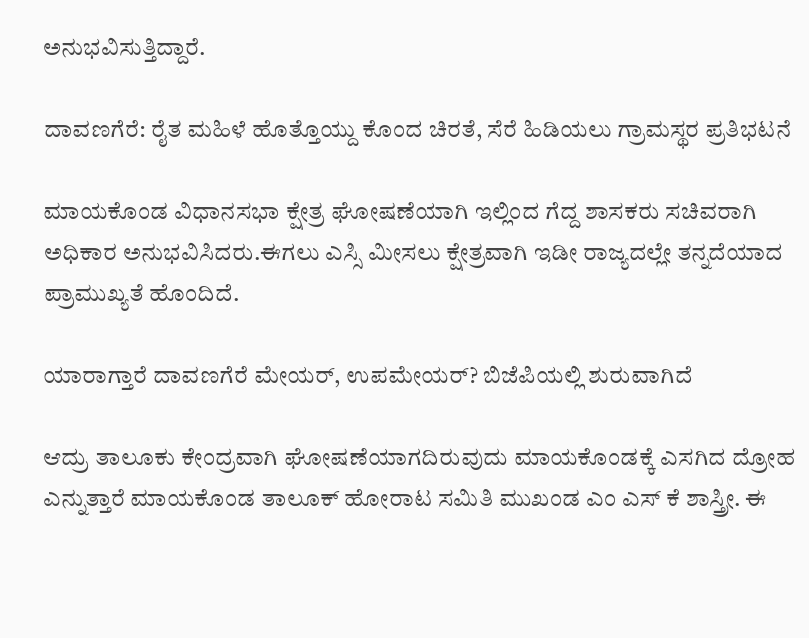ಅನುಭವಿಸುತ್ತಿದ್ದಾರೆ.

ದಾವಣಗೆರೆ: ರೈತ ಮಹಿಳೆ ಹೊತ್ತೊಯ್ದು ಕೊಂದ ಚಿರತೆ, ಸೆರೆ ಹಿಡಿಯಲು ಗ್ರಾಮಸ್ಥರ ಪ್ರತಿಭಟನೆ

ಮಾಯಕೊಂಡ ವಿಧಾನಸಭಾ ಕ್ಷೇತ್ರ ಘೋಷಣೆಯಾಗಿ ಇಲ್ಲಿಂದ ಗೆದ್ದ ಶಾಸಕರು ಸಚಿವರಾಗಿ ಅಧಿಕಾರ ಅನುಭವಿಸಿದರು.ಈಗಲು ಎಸ್ಸಿ ಮೀಸಲು ಕ್ಷೇತ್ರವಾಗಿ ಇಡೀ ರಾಜ್ಯದಲ್ಲೇ ತನ್ನದೆಯಾದ ಪ್ರಾಮುಖ್ಯತೆ ಹೊಂದಿದೆ.

ಯಾರಾಗ್ತಾರೆ ದಾವಣಗೆರೆ ಮೇಯರ್, ಉಪಮೇಯರ್? ಬಿಜೆಪಿಯಲ್ಲಿ ಶುರುವಾಗಿದೆ

ಆದ್ರು ತಾಲೂಕು ಕೇಂದ್ರವಾಗಿ ಘೋಷಣೆಯಾಗದಿರುವುದು ಮಾಯಕೊಂಡಕ್ಕೆ ಎಸಗಿದ ದ್ರೋಹ ಎನ್ನುತ್ತಾರೆ ಮಾಯಕೊಂಡ ತಾಲೂಕ್ ಹೋರಾಟ ಸಮಿತಿ ಮುಖಂಡ ಎಂ ಎಸ್ ಕೆ ಶಾಸ್ತ್ರೀ. ಈ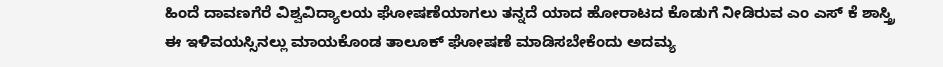ಹಿಂದೆ ದಾವಣಗೆರೆ ವಿಶ್ವವಿದ್ಯಾಲಯ ಘೋಷಣೆಯಾಗಲು ತನ್ನದೆ ಯಾದ ಹೋರಾಟದ‌ ಕೊಡುಗೆ ನೀಡಿರುವ ಎಂ ಎಸ್ ಕೆ ಶಾಸ್ತ್ರಿ ಈ ಇಳಿವಯಸ್ಸಿನಲ್ಲು ಮಾಯಕೊಂಡ ತಾಲೂಕ್ ಘೋಷಣೆ ಮಾಡಿಸಬೇಕೆಂದು ಅದಮ್ಯ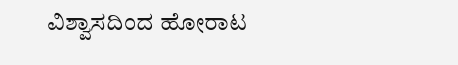ವಿಶ್ವಾಸದಿಂದ ಹೋರಾಟ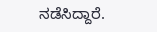ನಡೆಸಿದ್ದಾರೆ.